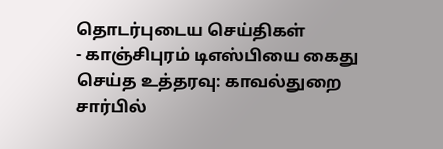தொடர்புடைய செய்திகள்
- காஞ்சிபுரம் டிஎஸ்பியை கைது செய்த உத்தரவு: காவல்துறை சார்பில்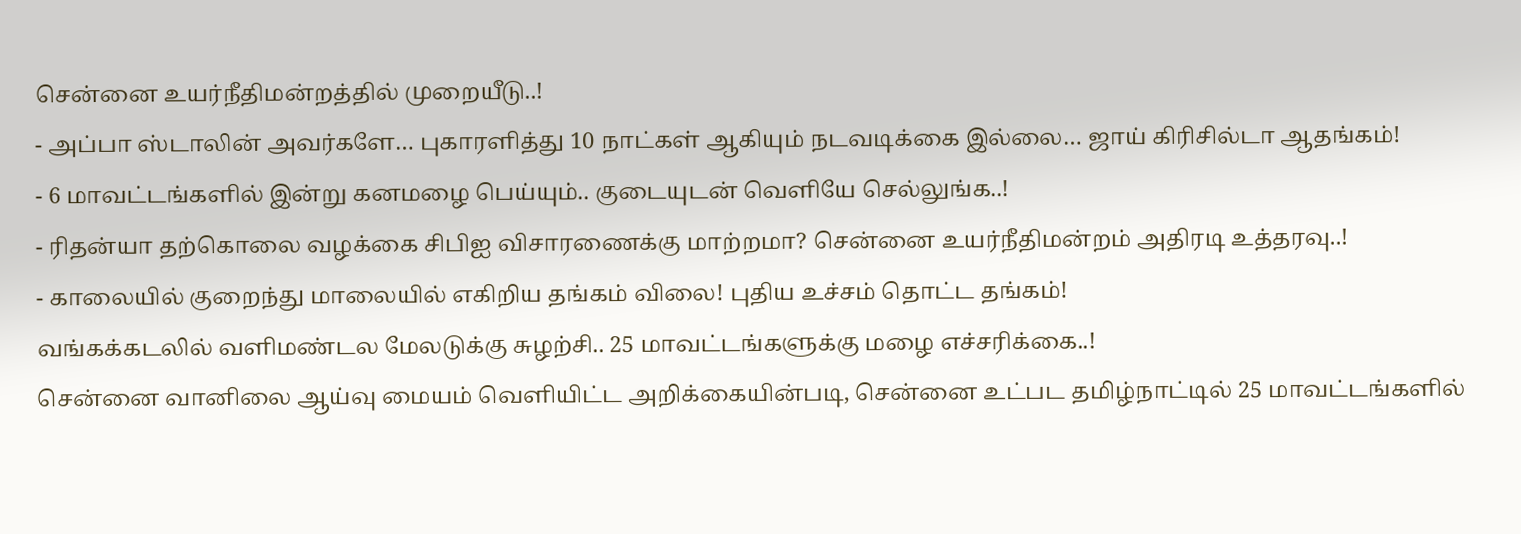சென்னை உயர்நீதிமன்றத்தில் முறையீடு..!
- அப்பா ஸ்டாலின் அவர்களே… புகாரளித்து 10 நாட்கள் ஆகியும் நடவடிக்கை இல்லை… ஜாய் கிரிசில்டா ஆதங்கம்!
- 6 மாவட்டங்களில் இன்று கனமழை பெய்யும்.. குடையுடன் வெளியே செல்லுங்க..!
- ரிதன்யா தற்கொலை வழக்கை சிபிஐ விசாரணைக்கு மாற்றமா? சென்னை உயர்நீதிமன்றம் அதிரடி உத்தரவு..!
- காலையில் குறைந்து மாலையில் எகிறிய தங்கம் விலை! புதிய உச்சம் தொட்ட தங்கம்!
வங்கக்கடலில் வளிமண்டல மேலடுக்கு சுழற்சி.. 25 மாவட்டங்களுக்கு மழை எச்சரிக்கை..!
சென்னை வானிலை ஆய்வு மையம் வெளியிட்ட அறிக்கையின்படி, சென்னை உட்பட தமிழ்நாட்டில் 25 மாவட்டங்களில்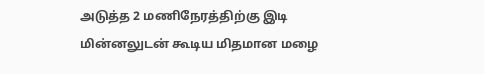அடுத்த 2 மணிநேரத்திற்கு இடி மின்னலுடன் கூடிய மிதமான மழை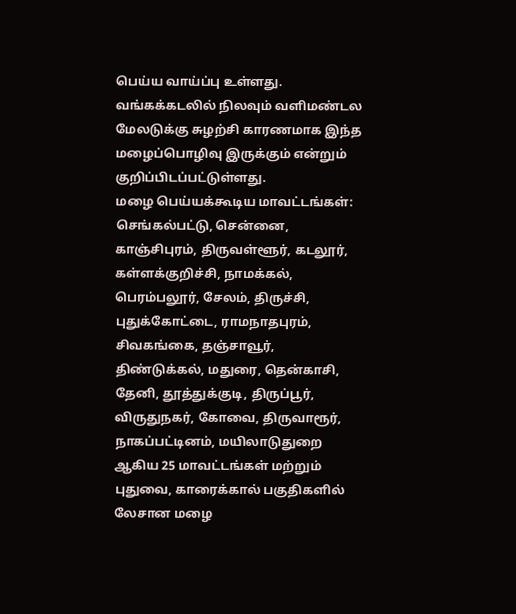பெய்ய வாய்ப்பு உள்ளது.
வங்கக்கடலில் நிலவும் வளிமண்டல மேலடுக்கு சுழற்சி காரணமாக இந்த மழைப்பொழிவு இருக்கும் என்றும் குறிப்பிடப்பட்டுள்ளது.
மழை பெய்யக்கூடிய மாவட்டங்கள்: செங்கல்பட்டு, சென்னை, காஞ்சிபுரம், திருவள்ளூர், கடலூர், கள்ளக்குறிச்சி, நாமக்கல், பெரம்பலூர், சேலம், திருச்சி, புதுக்கோட்டை, ராமநாதபுரம், சிவகங்கை, தஞ்சாவூர், திண்டுக்கல், மதுரை, தென்காசி, தேனி, தூத்துக்குடி, திருப்பூர், விருதுநகர், கோவை, திருவாரூர், நாகப்பட்டினம், மயிலாடுதுறை ஆகிய 25 மாவட்டங்கள் மற்றும் புதுவை, காரைக்கால் பகுதிகளில் லேசான மழை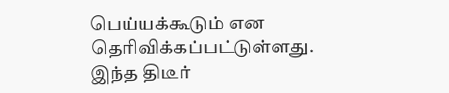பெய்யக்கூடும் என தெரிவிக்கப்பட்டுள்ளது.
இந்த திடீர்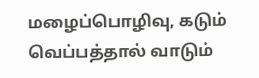மழைப்பொழிவு, கடும் வெப்பத்தால் வாடும்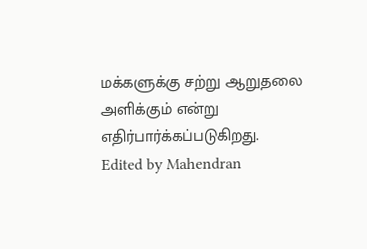மக்களுக்கு சற்று ஆறுதலை அளிக்கும் என்று எதிர்பார்க்கப்படுகிறது.
Edited by Mahendran